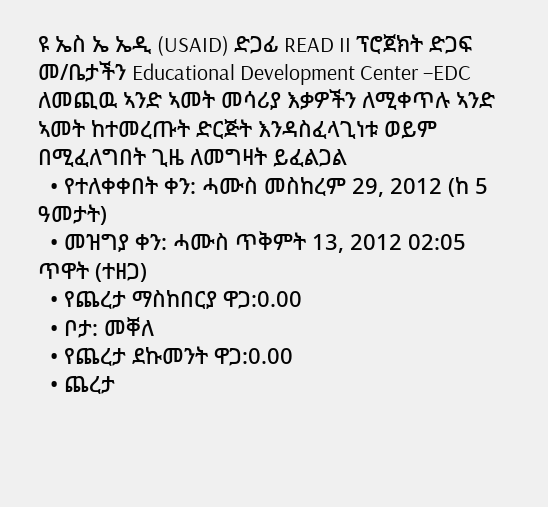ዩ ኤስ ኤ ኤዲ (USAID) ድጋፊ READ II ፕሮጀክት ድጋፍ መ/ቤታችን Educational Development Center –EDC ለመጪዉ ኣንድ ኣመት መሳሪያ እቃዎችን ለሚቀጥሉ ኣንድ ኣመት ከተመረጡት ድርጅት እንዳስፈላጊነቱ ወይም በሚፈለግበት ጊዜ ለመግዛት ይፈልጋል
  • የተለቀቀበት ቀን: ሓሙስ መስከረም 29, 2012 (ከ 5 ዓመታት)
  • መዝግያ ቀን: ሓሙስ ጥቅምት 13, 2012 02:05 ጥዋት (ተዘጋ)
  • የጨረታ ማስከበርያ ዋጋ:0.00
  • ቦታ: መቐለ
  • የጨረታ ደኩመንት ዋጋ:0.00
  • ጨረታ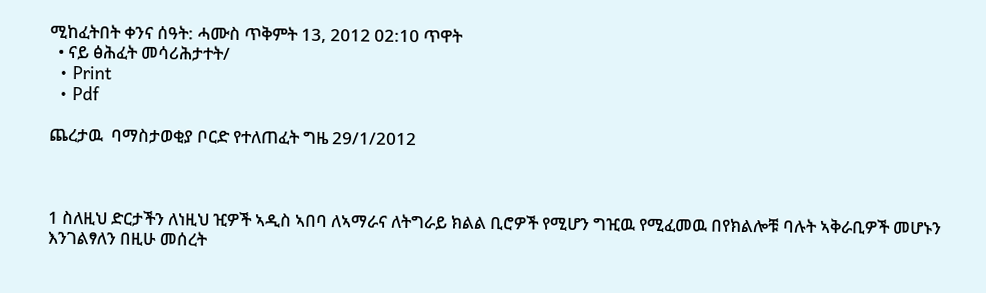ሚከፈትበት ቀንና ሰዓት: ሓሙስ ጥቅምት 13, 2012 02:10 ጥዋት
  • ናይ ፅሕፈት መሳሪሕታተት/
  • Print
  • Pdf

ጨረታዉ  ባማስታወቂያ ቦርድ የተለጠፈት ግዜ 29/1/2012



1 ስለዚህ ድርታችን ለነዚህ ዢዎች ኣዲስ ኣበባ ለኣማራና ለትግራይ ክልል ቢሮዎች የሚሆን ግዢዉ የሚፈመዉ በየክልሎቹ ባሉት ኣቅራቢዎች መሆኑን እንገልፃለን በዚሁ መሰረት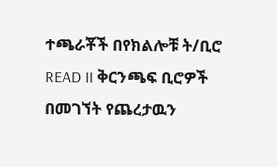ተጫራቾች በየክልሎቹ ት/ቢሮ READ II ቅርንጫፍ ቢሮዎች በመገኘት የጨረታዉን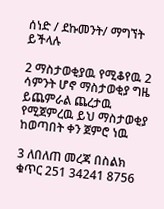ሰነድ / ደኩመንት/ ማግኘት ይችላሉ

2 ማስታወቂያዉ የሚቆየዉ 2 ሳምንት ሆኖ ማስታወቂያ ግዜ ይጨምራል ጨረታዉ የሚጀምረዉ ይህ ማስታወቂያ ከወጣበት ቀን ጀምሮ ነዉ

3 ለበለጠ መረጃ በስልክ ቁጥር 251 34241 8756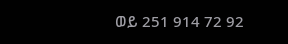ወይ 251 914 72 92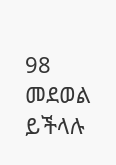98 መደወል ይችላሉ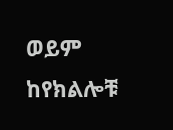ወይም ከየክልሎቹ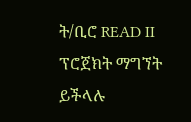ት/ቢሮ READ II ፕሮጀክት ማግኘት ይችላሉ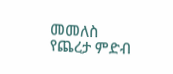መመለስ
የጨረታ ምድብ